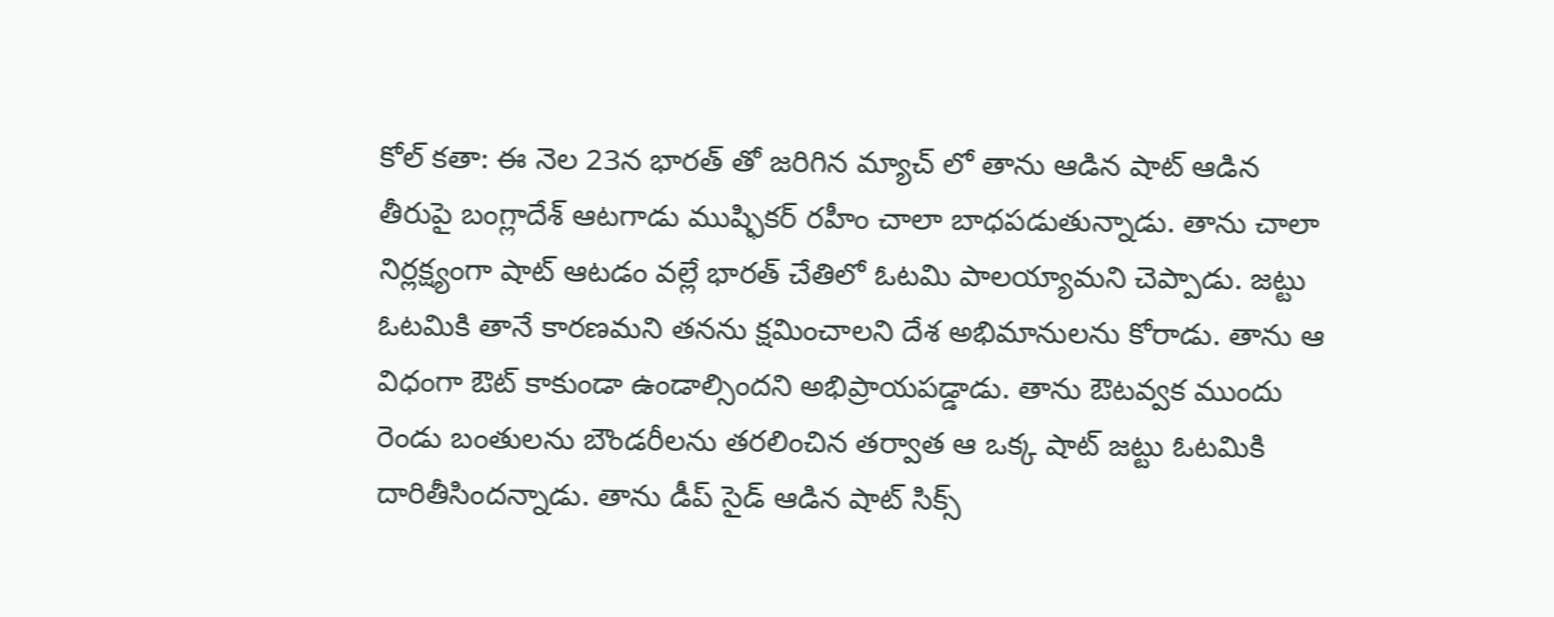కోల్ కతా: ఈ నెల 23న భారత్ తో జరిగిన మ్యాచ్ లో తాను ఆడిన షాట్ ఆడిన తీరుపై బంగ్లాదేశ్ ఆటగాడు ముష్ఫికర్ రహీం చాలా బాధపడుతున్నాడు. తాను చాలా నిర్లక్ష్యంగా షాట్ ఆటడం వల్లే భారత్ చేతిలో ఓటమి పాలయ్యామని చెప్పాడు. జట్టు ఓటమికి తానే కారణమని తనను క్షమించాలని దేశ అభిమానులను కోరాడు. తాను ఆ విధంగా ఔట్ కాకుండా ఉండాల్సిందని అభిప్రాయపడ్డాడు. తాను ఔటవ్వక ముందు రెండు బంతులను బౌండరీలను తరలించిన తర్వాత ఆ ఒక్క షాట్ జట్టు ఓటమికి దారితీసిందన్నాడు. తాను డీప్ సైడ్ ఆడిన షాట్ సిక్స్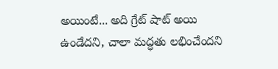అయింటే... అది గ్రేట్ షాట్ అయి ఉండేదని, చాలా మద్ధతు లభించేందని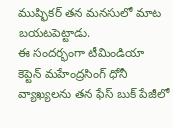ముష్ఫికర్ తన మనసులో మాట బయటపెట్టాడు.
ఈ సందర్భంగా టీమిండియా కెప్టెన్ మహేంద్రసింగ్ ధోనీ వ్యాఖ్యలను తన ఫేస్ బుక్ పేజీలో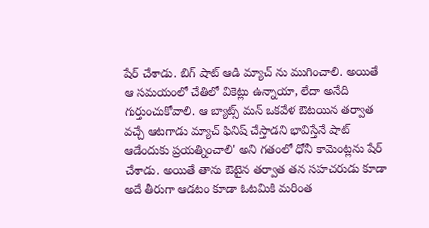షేర్ చేశాడు. బిగ్ షాట్ ఆడి మ్యాచ్ ను ముగించాలి. అయితే ఆ సమయంలో చేతిలో వికెట్లు ఉన్నాయా, లేదా అనేది గుర్తుంచుకోవాలి. ఆ బ్యాట్స్ మన్ ఒకవేళ ఔటయిన తర్వాత వచ్చే ఆటగాడు మ్యాచ్ ఫినిష్ చేస్తాడని భావిస్తేనే షాట్ ఆడేందుకు ప్రయత్నించాలి' అని గతంలో ధోనీ కామెంట్లను షేర్ చేశాడు. అయితే తాను ఔటైన తర్వాత తన సహచరుడు కూడా అదే తీరుగా ఆడటం కూడా ఓటమికి మరింత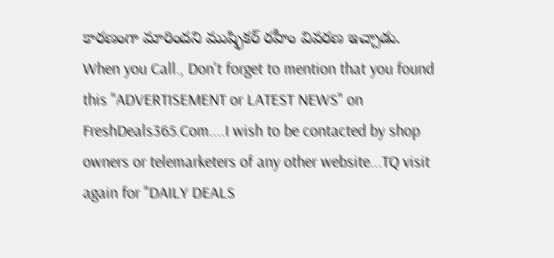కారణంగా మారిందని ముష్ఫికర్ రహీం వివరణ ఇచ్చాడు.
When you Call., Don't forget to mention that you found this "ADVERTISEMENT or LATEST NEWS" on FreshDeals365.Com....I wish to be contacted by shop owners or telemarketers of any other website...TQ visit again for "DAILY DEALS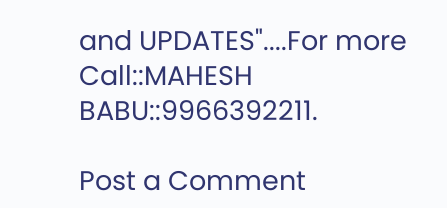and UPDATES"....For more Call::MAHESH BABU::9966392211.

Post a Comment